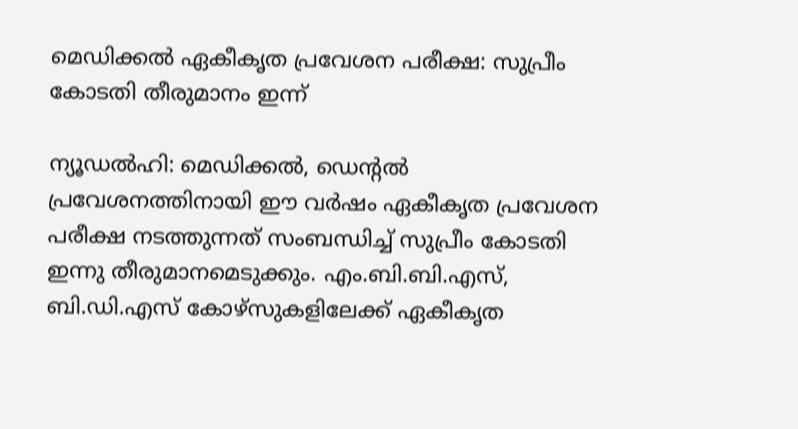മെഡിക്കൽ ഏകീകൃത പ്രവേശന പരീക്ഷ: സുപ്രീം കോടതി തീരുമാനം ഇന്ന്

ന്യൂഡല്‍ഹി: മെഡിക്കല്‍, ഡെന്‍റല്‍ പ്രവേശനത്തിനായി ഈ വര്‍ഷം ഏകീകൃത പ്രവേശന പരീക്ഷ നടത്തുന്നത് സംബന്ധിച്ച് സുപ്രീം കോടതി ഇന്നു തീരുമാനമെടുക്കും. എം.ബി.ബി.എസ്, ബി.ഡി.എസ് കോഴ്‌സുകളിലേക്ക് ഏകീകൃത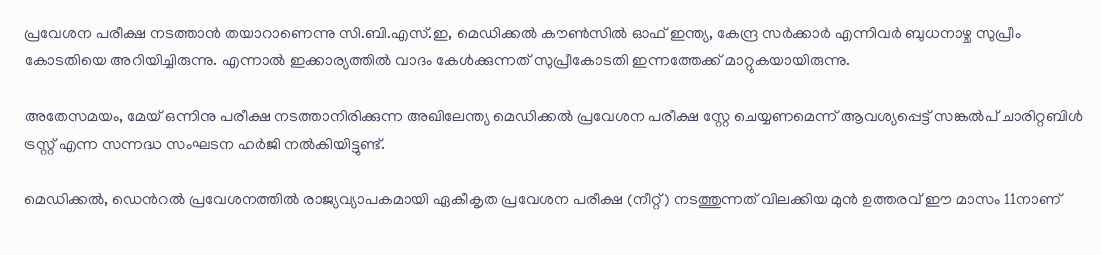പ്രവേശന പരീക്ഷ നടത്താന്‍ തയാറാണെന്നു സി.ബി.എസ്.ഇ, മെഡിക്കല്‍ കൗണ്‍സില്‍ ഓഫ് ഇന്ത്യ, കേന്ദ്ര സര്‍ക്കാര്‍ എന്നിവര്‍ ബുധനാഴ്ച സുപ്രീം കോടതിയെ അറിയിച്ചിരുന്നു. എന്നാൽ ഇക്കാര്യത്തിൽ വാദം കേള്‍ക്കുന്നത് സുപ്രീകോടതി ഇന്നത്തേക്ക് മാറ്റുകയായിരുന്നു.

അതേസമയം, മേയ് ഒന്നിനു പരീക്ഷ നടത്താനിരിക്കുന്ന അഖിലേന്ത്യ മെഡിക്കല്‍ പ്രവേശന പരീക്ഷ സ്റ്റേ ചെയ്യണമെന്ന് ആവശ്യപ്പെട്ട് സങ്കല്‍പ് ചാരിറ്റബിള്‍ ട്രസ്റ്റ് എന്ന സന്നദ്ധ സംഘടന ഹര്‍ജി നല്‍കിയിട്ടുണ്ട്.

മെഡിക്കല്‍, ഡെന്‍റല്‍ പ്രവേശനത്തില്‍ രാജ്യവ്യാപകമായി ഏകീകൃത പ്രവേശന പരീക്ഷ (നീറ്റ്) നടത്തുന്നത് വിലക്കിയ മുന്‍ ഉത്തരവ് ഈ മാസം 11നാണ്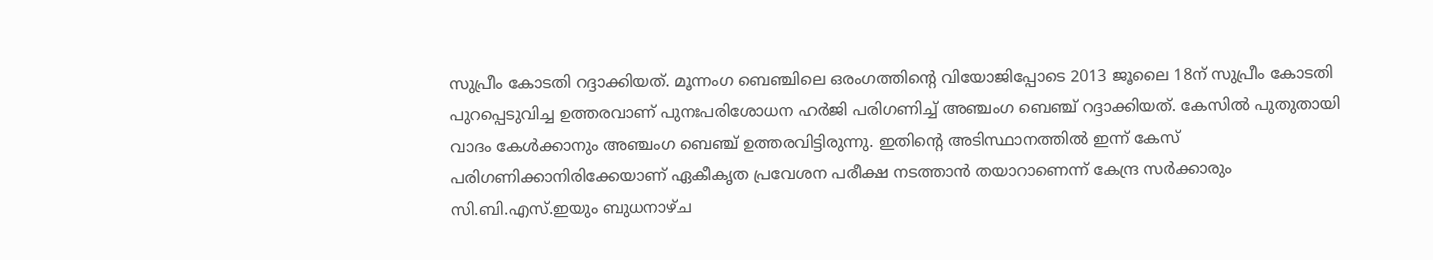സുപ്രീം കോടതി റദ്ദാക്കിയത്. മൂന്നംഗ ബെഞ്ചിലെ ഒരംഗത്തിന്‍റെ വിയോജിപ്പോടെ 2013 ജൂലൈ 18ന് സുപ്രീം കോടതി പുറപ്പെടുവിച്ച ഉത്തരവാണ് പുനഃപരിശോധന ഹര്‍ജി പരിഗണിച്ച് അഞ്ചംഗ ബെഞ്ച് റദ്ദാക്കിയത്. കേസില്‍ പുതുതായി വാദം കേള്‍ക്കാനും അഞ്ചംഗ ബെഞ്ച് ഉത്തരവിട്ടിരുന്നു. ഇതിന്‍റെ അടിസ്ഥാനത്തില്‍ ഇന്ന് കേസ് പരിഗണിക്കാനിരിക്കേയാണ് ഏകീകൃത പ്രവേശന പരീക്ഷ നടത്താന്‍ തയാറാണെന്ന് കേന്ദ്ര സര്‍ക്കാരും സി.ബി.എസ്.ഇയും ബുധനാഴ്ച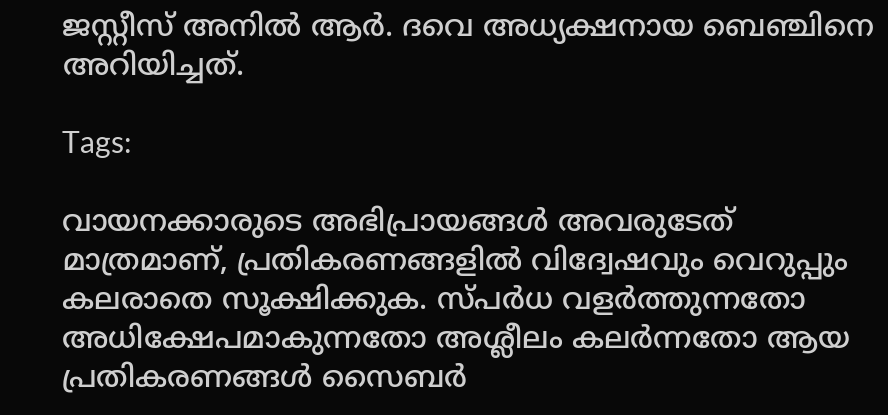ജസ്റ്റീസ് അനില്‍ ആര്‍. ദവെ അധ്യക്ഷനായ ബെഞ്ചിനെ അറിയിച്ചത്.

Tags:

വായനക്കാരുടെ അഭിപ്രായങ്ങള്‍ അവരുടേത് മാത്രമാണ്, പ്രതികരണങ്ങളിൽ വിദ്വേഷവും വെറുപ്പും കലരാതെ സൂക്ഷിക്കുക. സ്പർധ വളർത്തുന്നതോ അധിക്ഷേപമാകുന്നതോ അശ്ലീലം കലർന്നതോ ആയ പ്രതികരണങ്ങൾ സൈബർ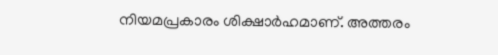നിയമപ്രകാരം ശിക്ഷാർഹമാണ്. അത്തരം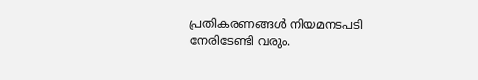പ്രതികരണങ്ങൾ നിയമനടപടി നേരിടേണ്ടി വരും.